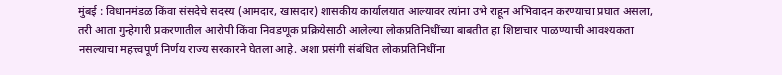मुंबई : विधानमंडळ किंवा संसदेचे सदस्य (आमदार, खासदार) शासकीय कार्यालयात आल्यावर त्यांना उभे राहून अभिवादन करण्याचा प्रघात असला, तरी आता गुन्हेगारी प्रकरणातील आरोपी किंवा निवडणूक प्रक्रियेसाठी आलेल्या लोकप्रतिनिधींच्या बाबतीत हा शिष्टाचार पाळण्याची आवश्यकता नसल्याचा महत्त्वपूर्ण निर्णय राज्य सरकारने घेतला आहे. अशा प्रसंगी संबंधित लोकप्रतिनिधींना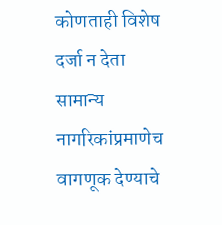कोणताही विशेष दर्जा न देता सामान्य नागरिकांप्रमाणेच वागणूक देण्याचे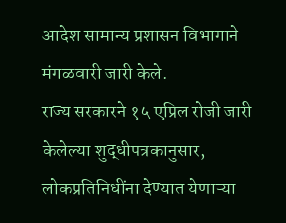आदेश सामान्य प्रशासन विभागाने मंगळवारी जारी केले.
राज्य सरकारने १५ एप्रिल रोजी जारी केलेल्या शुद्धीपत्रकानुसार, लोकप्रतिनिधींना देण्यात येणाऱ्या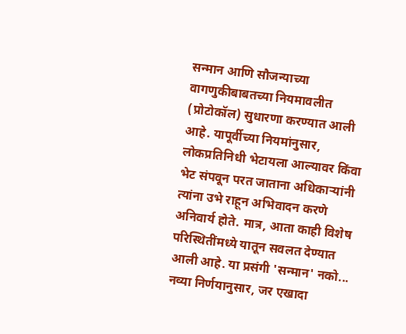सन्मान आणि सौजन्याच्या वागणुकीबाबतच्या नियमावलीत (प्रोटोकॉल) सुधारणा करण्यात आली आहे. यापूर्वीच्या नियमांनुसार, लोकप्रतिनिधी भेटायला आल्यावर किंवा भेट संपवून परत जाताना अधिकाऱ्यांनी त्यांना उभे राहून अभिवादन करणे अनिवार्य होते. मात्र, आता काही विशेष परिस्थितींमध्ये यातून सवलत देण्यात आली आहे. या प्रसंगी 'सन्मान' नको...
नव्या निर्णयानुसार, जर एखादा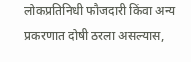लोकप्रतिनिधी फौजदारी किंवा अन्य प्रकरणात दोषी ठरला असल्यास,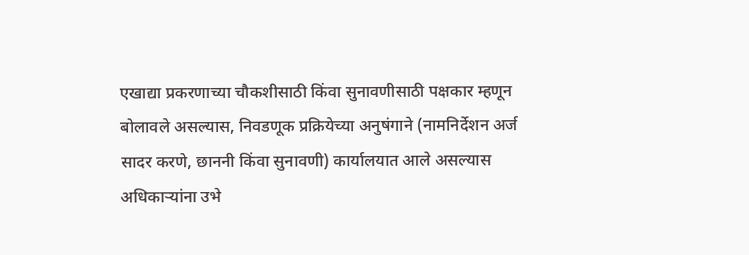एखाद्या प्रकरणाच्या चौकशीसाठी किंवा सुनावणीसाठी पक्षकार म्हणून बोलावले असल्यास, निवडणूक प्रक्रियेच्या अनुषंगाने (नामनिर्देशन अर्ज सादर करणे, छाननी किंवा सुनावणी) कार्यालयात आले असल्यास अधिकाऱ्यांना उभे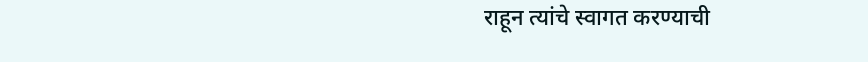राहून त्यांचे स्वागत करण्याची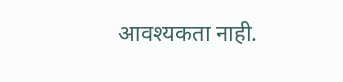आवश्यकता नाही.